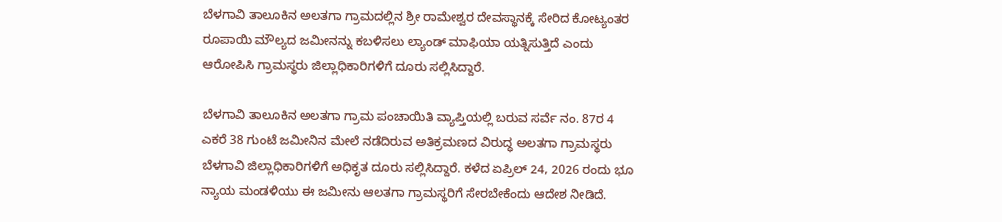ಬೆಳಗಾವಿ ತಾಲೂಕಿನ ಅಲತಗಾ ಗ್ರಾಮದಲ್ಲಿನ ಶ್ರೀ ರಾಮೇಶ್ವರ ದೇವಸ್ಥಾನಕ್ಕೆ ಸೇರಿದ ಕೋಟ್ಯಂತರ ರೂಪಾಯಿ ಮೌಲ್ಯದ ಜಮೀನನ್ನು ಕಬಳಿಸಲು ಲ್ಯಾಂಡ್ ಮಾಫಿಯಾ ಯತ್ನಿಸುತ್ತಿದೆ ಎಂದು ಆರೋಪಿಸಿ ಗ್ರಾಮಸ್ಥರು ಜಿಲ್ಲಾಧಿಕಾರಿಗಳಿಗೆ ದೂರು ಸಲ್ಲಿಸಿದ್ದಾರೆ.

ಬೆಳಗಾವಿ ತಾಲೂಕಿನ ಅಲತಗಾ ಗ್ರಾಮ ಪಂಚಾಯಿತಿ ವ್ಯಾಪ್ತಿಯಲ್ಲಿ ಬರುವ ಸರ್ವೆ ನಂ. 87ರ 4 ಎಕರೆ 38 ಗುಂಟೆ ಜಮೀನಿನ ಮೇಲೆ ನಡೆದಿರುವ ಅತಿಕ್ರಮಣದ ವಿರುದ್ಧ ಅಲತಗಾ ಗ್ರಾಮಸ್ಥರು ಬೆಳಗಾವಿ ಜಿಲ್ಲಾಧಿಕಾರಿಗಳಿಗೆ ಅಧಿಕೃತ ದೂರು ಸಲ್ಲಿಸಿದ್ದಾರೆ. ಕಳೆದ ಏಪ್ರಿಲ್ 24, 2026 ರಂದು ಭೂ ನ್ಯಾಯ ಮಂಡಳಿಯು ಈ ಜಮೀನು ಆಲತಗಾ ಗ್ರಾಮಸ್ಥರಿಗೆ ಸೇರಬೇಕೆಂದು ಆದೇಶ ನೀಡಿದೆ.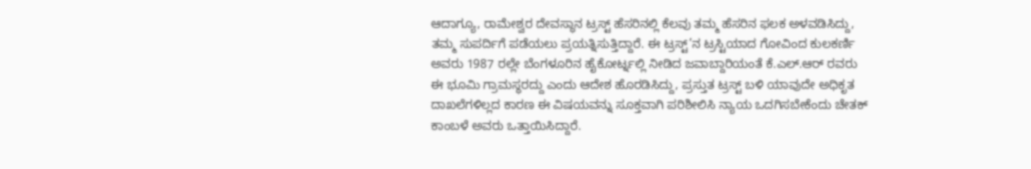ಆದಾಗ್ಯೂ, ರಾಮೇಶ್ವರ ದೇವಸ್ಥಾನ ಟ್ರಸ್ಟ್ ಹೆಸರಿನಲ್ಲಿ ಕೆಲವು ತಮ್ಮ ಹೆಸರಿನ ಫಲಕ ಅಳವಡಿಸಿದ್ದು, ತಮ್ಮ ಸುಪರ್ದಿಗೆ ಪಡೆಯಲು ಪ್ರಯತ್ನಿಸುತ್ತಿದ್ದಾರೆ. ಈ ಟ್ರಸ್ಟ್’ನ ಟ್ರಸ್ಟಿಯಾದ ಗೋವಿಂದ ಕುಲಕರ್ಣಿ ಅವರು 1987 ರಲ್ಲೇ ಬೆಂಗಳೂರಿನ ಹೈಕೋರ್ಟ್ನಲ್ಲಿ ನೀಡಿದ ಜವಾಬ್ದಾರಿಯಂತೆ ಕೆ.ಎಲ್.ಆರ್ ರವರು ಈ ಭೂಮಿ ಗ್ರಾಮಸ್ಥರದ್ದು ಎಂದು ಆದೇಶ ಹೊರಡಿಸಿದ್ದು, ಪ್ರಸ್ತುತ ಟ್ರಸ್ಟ್ ಬಳಿ ಯಾವುದೇ ಅಧಿಕೃತ ದಾಖಲೆಗಳಿಲ್ಲದ ಕಾರಣ ಈ ವಿಷಯವನ್ನು ಸೂಕ್ತವಾಗಿ ಪರಿಶೀಲಿಸಿ ನ್ಯಾಯ ಒದಗಿಸಬೇಕೆಂದು ಚೇತಕ್ ಕಾಂಬಳೆ ಅವರು ಒತ್ತಾಯಿಸಿದ್ದಾರೆ.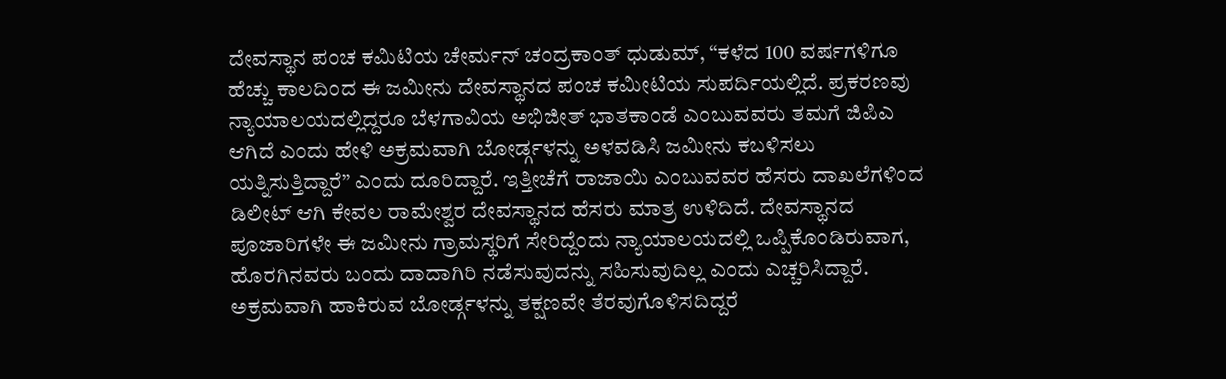ದೇವಸ್ಥಾನ ಪಂಚ ಕಮಿಟಿಯ ಚೇರ್ಮನ್ ಚಂದ್ರಕಾಂತ್ ಧುಡುಮ್, “ಕಳೆದ 100 ವರ್ಷಗಳಿಗೂ ಹೆಚ್ಚು ಕಾಲದಿಂದ ಈ ಜಮೀನು ದೇವಸ್ಥಾನದ ಪಂಚ ಕಮೀಟಿಯ ಸುಪರ್ದಿಯಲ್ಲಿದೆ. ಪ್ರಕರಣವು ನ್ಯಾಯಾಲಯದಲ್ಲಿದ್ದರೂ ಬೆಳಗಾವಿಯ ಅಭಿಜೀತ್ ಭಾತಕಾಂಡೆ ಎಂಬುವವರು ತಮಗೆ ಜಿಪಿಎ ಆಗಿದೆ ಎಂದು ಹೇಳಿ ಅಕ್ರಮವಾಗಿ ಬೋರ್ಡ್ಗಳನ್ನು ಅಳವಡಿಸಿ ಜಮೀನು ಕಬಳಿಸಲು ಯತ್ನಿಸುತ್ತಿದ್ದಾರೆ” ಎಂದು ದೂರಿದ್ದಾರೆ. ಇತ್ತೀಚೆಗೆ ರಾಜಾಯಿ ಎಂಬುವವರ ಹೆಸರು ದಾಖಲೆಗಳಿಂದ ಡಿಲೀಟ್ ಆಗಿ ಕೇವಲ ರಾಮೇಶ್ವರ ದೇವಸ್ಥಾನದ ಹೆಸರು ಮಾತ್ರ ಉಳಿದಿದೆ. ದೇವಸ್ಥಾನದ ಪೂಜಾರಿಗಳೇ ಈ ಜಮೀನು ಗ್ರಾಮಸ್ಥರಿಗೆ ಸೇರಿದ್ದೆಂದು ನ್ಯಾಯಾಲಯದಲ್ಲಿ ಒಪ್ಪಿಕೊಂಡಿರುವಾಗ, ಹೊರಗಿನವರು ಬಂದು ದಾದಾಗಿರಿ ನಡೆಸುವುದನ್ನು ಸಹಿಸುವುದಿಲ್ಲ ಎಂದು ಎಚ್ಚರಿಸಿದ್ದಾರೆ. ಅಕ್ರಮವಾಗಿ ಹಾಕಿರುವ ಬೋರ್ಡ್ಗಳನ್ನು ತಕ್ಷಣವೇ ತೆರವುಗೊಳಿಸದಿದ್ದರೆ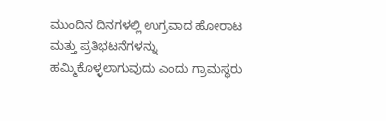ಮುಂದಿನ ದಿನಗಳಲ್ಲಿ ಉಗ್ರವಾದ ಹೋರಾಟ ಮತ್ತು ಪ್ರತಿಭಟನೆಗಳನ್ನು ಹಮ್ಮಿಕೊಳ್ಳಲಾಗುವುದು ಎಂದು ಗ್ರಾಮಸ್ಥರು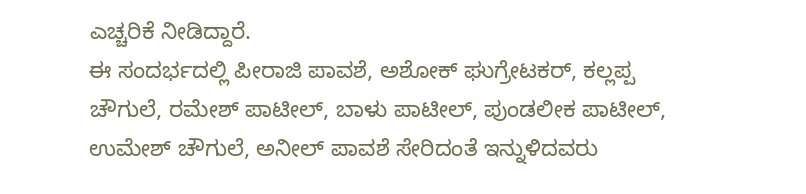ಎಚ್ಚರಿಕೆ ನೀಡಿದ್ದಾರೆ.
ಈ ಸಂದರ್ಭದಲ್ಲಿ ಪೀರಾಜಿ ಪಾವಶೆ, ಅಶೋಕ್ ಘುಗ್ರೇಟಕರ್, ಕಲ್ಲಪ್ಪ ಚೌಗುಲೆ, ರಮೇಶ್ ಪಾಟೀಲ್, ಬಾಳು ಪಾಟೀಲ್, ಪುಂಡಲೀಕ ಪಾಟೀಲ್, ಉಮೇಶ್ ಚೌಗುಲೆ, ಅನೀಲ್ ಪಾವಶೆ ಸೇರಿದಂತೆ ಇನ್ನುಳಿದವರು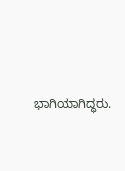ಭಾಗಿಯಾಗಿದ್ಧರು.